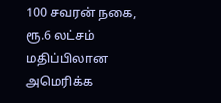100 சவரன் நகை, ரூ.6 லட்சம் மதிப்பிலான அமெரிக்க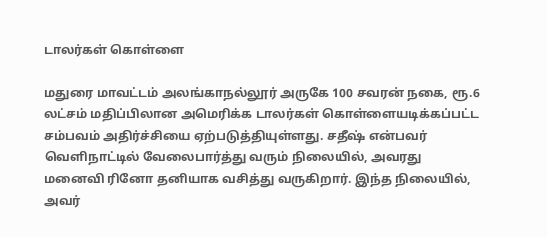டாலர்கள் கொள்ளை

மதுரை மாவட்டம் அலங்காநல்லூர் அருகே 100 சவரன் நகை, ரூ.6 லட்சம் மதிப்பிலான அமெரிக்க டாலர்கள் கொள்ளையடிக்கப்பட்ட சம்பவம் அதிர்ச்சியை ஏற்படுத்தியுள்ளது. சதீஷ் என்பவர் வெளிநாட்டில் வேலைபார்த்து வரும் நிலையில், அவரது மனைவி ரினோ தனியாக வசித்து வருகிறார். இந்த நிலையில், அவர்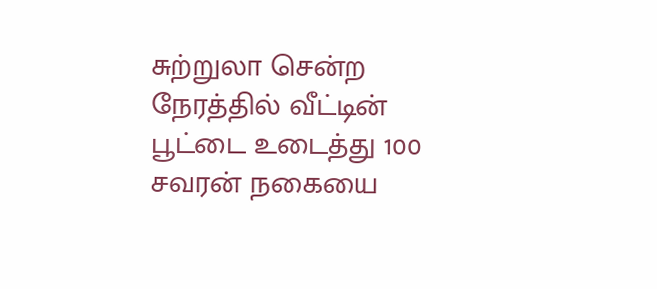சுற்றுலா சென்ற நேரத்தில் வீட்டின் பூட்டை உடைத்து 100 சவரன் நகையை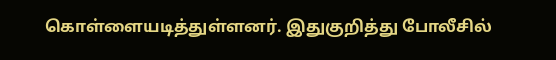கொள்ளையடித்துள்ளனர். இதுகுறித்து போலீசில்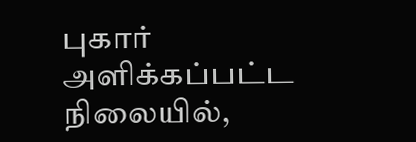புகார் அளிக்கப்பட்ட நிலையில்,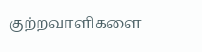குற்றவாளிகளை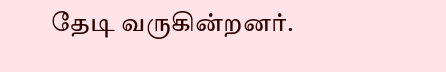தேடி வருகின்றனர்.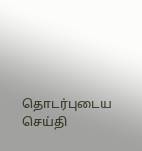தொடர்புடைய செய்தி